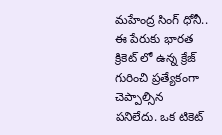మహేంద్ర సింగ్ ధోనీ.. ఈ పేరుకు భారత క్రికెట్ లో ఉన్న క్రేజ్ గురించి ప్రత్యేకంగా చెప్పాల్సిన పనిలేదు. ఒక టికెట్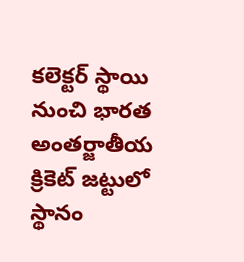కలెక్టర్ స్థాయి నుంచి భారత అంతర్జాతీయ క్రికెట్ జట్టులో స్థానం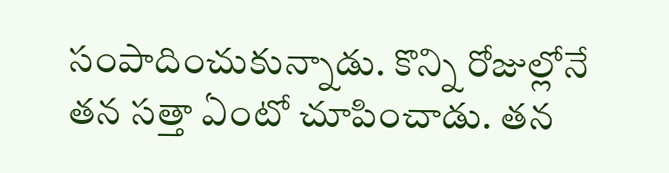సంపాదించుకున్నాడు. కొన్ని రోజుల్లోనే తన సత్తా ఏంటో చూపించాడు. తన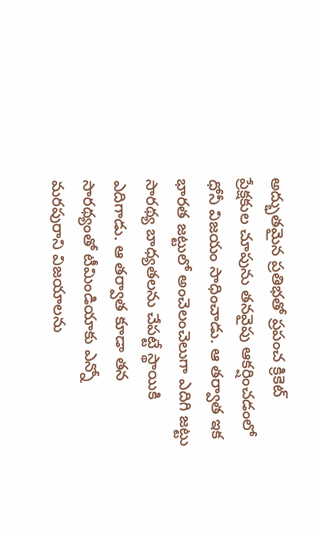అద్భుతమైన ప్రతిభతో ప్రపంచ క్రికెట్ ప్రేక్షకుల చూపును తనవైపు ఆకర్షించడంలో ధోనీ విజయం సాధించాడు. ఆ తర్వాత ఇక భారత జట్టులో అంచెలంచెలుగా ఎదిగి జట్టు సారథ్య బాధ్యతలను చేపట్టే స్థాయికి ఎదిగాడు. ఆ తర్వాత కూడా తన సారథ్యంతో టీమిండియాకు ఎన్నో మరపురాని విజయాలను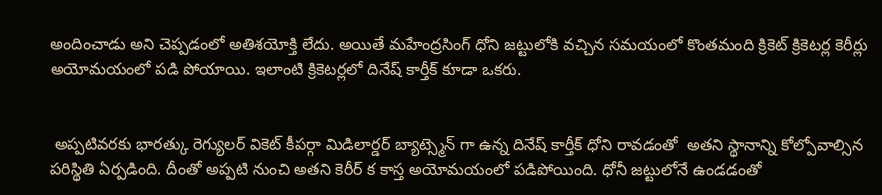అందించాడు అని చెప్పడంలో అతిశయోక్తి లేదు. అయితే మహేంద్రసింగ్ ధోని జట్టులోకి వచ్చిన సమయంలో కొంతమంది క్రికెట్ క్రికెటర్ల కెరీర్లు అయోమయంలో పడి పోయాయి. ఇలాంటి క్రికెటర్లలో దినేష్ కార్తీక్ కూడా ఒకరు.


 అప్పటివరకు భారత్కు రెగ్యులర్ వికెట్ కీపర్గా మిడిలార్డర్ బ్యాట్స్మెన్ గా ఉన్న దినేష్ కార్తీక్ ధోని రావడంతో  అతని స్థానాన్ని కోల్పోవాల్సిన పరిస్థితి ఏర్పడింది. దీంతో అప్పటి నుంచి అతని కెరీర్ క కాస్త అయోమయంలో పడిపోయింది. ధోనీ జట్టులోనే ఉండడంతో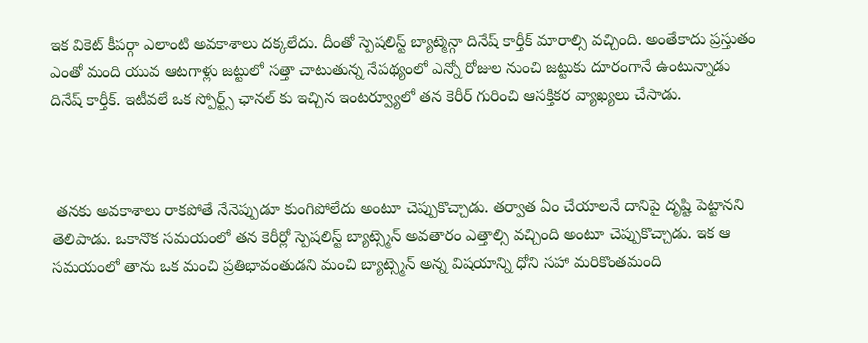ఇక వికెట్ కీపర్గా ఎలాంటి అవకాశాలు దక్కలేదు. దీంతో స్పెషలిస్ట్ బ్యాట్మెన్గా దినేష్ కార్తీక్ మారాల్సి వచ్చింది. అంతేకాదు ప్రస్తుతం ఎంతో మంది యువ ఆటగాళ్లు జట్టులో సత్తా చాటుతున్న నేపథ్యంలో ఎన్నో రోజుల నుంచి జట్టుకు దూరంగానే ఉంటున్నాడు దినేష్ కార్తీక్. ఇటీవలే ఒక స్పోర్ట్స్ ఛానల్ కు ఇచ్చిన ఇంటర్వ్యూలో తన కెరీర్ గురించి ఆసక్తికర వ్యాఖ్యలు చేసాడు.



 తనకు అవకాశాలు రాకపోతే నేనెప్పుడూ కుంగిపోలేదు అంటూ చెప్పుకొచ్చాడు. తర్వాత ఏం చేయాలనే దానిపై దృష్టి పెట్టానని తెలిపాడు. ఒకానొక సమయంలో తన కెరీర్లో స్పెషలిస్ట్ బ్యాట్స్మెన్ అవతారం ఎత్తాల్సి వచ్చింది అంటూ చెప్పుకొచ్చాడు. ఇక ఆ సమయంలో తాను ఒక మంచి ప్రతిభావంతుడని మంచి బ్యాట్స్మెన్ అన్న విషయాన్ని ధోని సహా మరికొంతమంది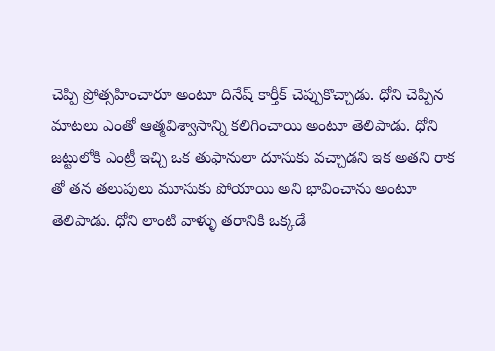చెప్పి ప్రోత్సహించారూ అంటూ దినేష్ కార్తీక్ చెప్పుకొచ్చాడు. ధోని చెప్పిన మాటలు ఎంతో ఆత్మవిశ్వాసాన్ని కలిగించాయి అంటూ తెలిపాడు. ధోని జట్టులోకి ఎంట్రీ ఇచ్చి ఒక తుఫానులా దూసుకు వచ్చాడని ఇక అతని రాక తో తన తలుపులు మూసుకు పోయాయి అని భావించాను అంటూ తెలిపాడు. ధోని లాంటి వాళ్ళు తరానికి ఒక్కడే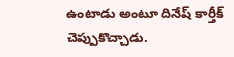ఉంటాడు అంటూ దినేష్ కార్తీక్ చెప్పుకొచ్చాడు.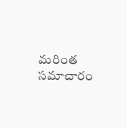మరింత సమాచారం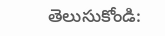తెలుసుకోండి: